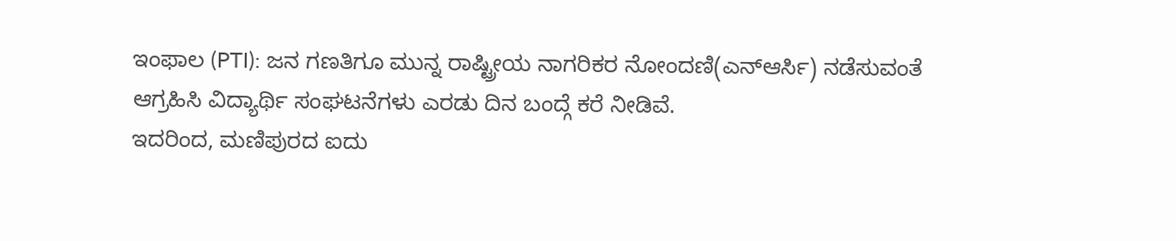ಇಂಫಾಲ (PTI): ಜನ ಗಣತಿಗೂ ಮುನ್ನ ರಾಷ್ಟ್ರೀಯ ನಾಗರಿಕರ ನೋಂದಣಿ(ಎನ್ಆರ್ಸಿ) ನಡೆಸುವಂತೆ ಆಗ್ರಹಿಸಿ ವಿದ್ಯಾರ್ಥಿ ಸಂಘಟನೆಗಳು ಎರಡು ದಿನ ಬಂದ್ಗೆ ಕರೆ ನೀಡಿವೆ.
ಇದರಿಂದ, ಮಣಿಪುರದ ಐದು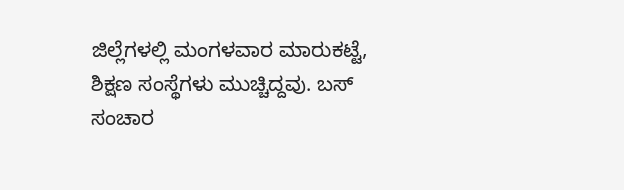ಜಿಲ್ಲೆಗಳಲ್ಲಿ ಮಂಗಳವಾರ ಮಾರುಕಟ್ಟೆ, ಶಿಕ್ಷಣ ಸಂಸ್ಥೆಗಳು ಮುಚ್ಚಿದ್ದವು. ಬಸ್ ಸಂಚಾರ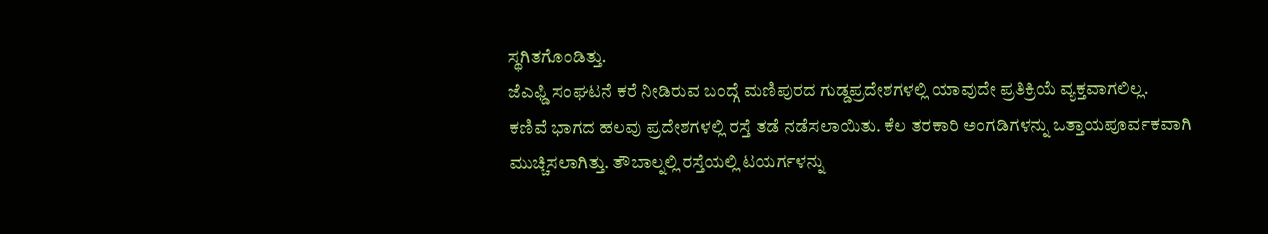ಸ್ಥಗಿತಗೊಂಡಿತ್ತು.
ಜೆಎಫ್ಡಿ ಸಂಘಟನೆ ಕರೆ ನೀಡಿರುವ ಬಂದ್ಗೆ ಮಣಿಪುರದ ಗುಡ್ಡಪ್ರದೇಶಗಳಲ್ಲಿ ಯಾವುದೇ ಪ್ರತಿಕ್ರಿಯೆ ವ್ಯಕ್ತವಾಗಲಿಲ್ಲ.
ಕಣಿವೆ ಭಾಗದ ಹಲವು ಪ್ರದೇಶಗಳಲ್ಲಿ ರಸ್ತೆ ತಡೆ ನಡೆಸಲಾಯಿತು. ಕೆಲ ತರಕಾರಿ ಅಂಗಡಿಗಳನ್ನು ಒತ್ತಾಯಪೂರ್ವಕವಾಗಿ ಮುಚ್ಚಿಸಲಾಗಿತ್ತು. ತೌಬಾಲ್ನಲ್ಲಿ ರಸ್ತೆಯಲ್ಲಿ ಟಯರ್ಗಳನ್ನು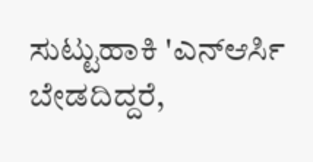ಸುಟ್ಟುಹಾಕಿ 'ಎನ್ಆರ್ಸಿ ಬೇಡದಿದ್ದರೆ,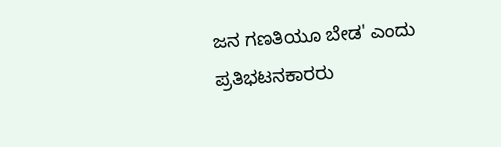ಜನ ಗಣತಿಯೂ ಬೇಡ' ಎಂದು ಪ್ರತಿಭಟನಕಾರರು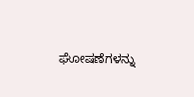ಘೋಷಣೆಗಳನ್ನು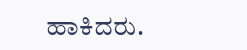ಹಾಕಿದರು.